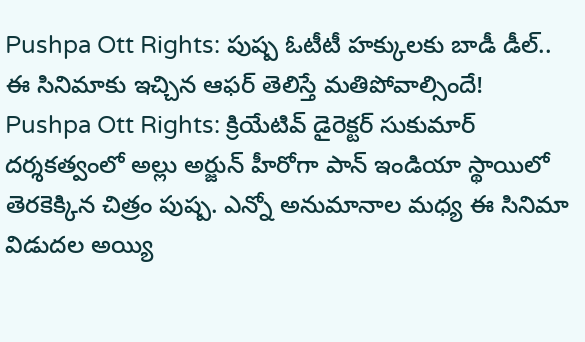Pushpa Ott Rights: పుష్ప ఓటీటీ హక్కులకు బాడీ డీల్.. ఈ సినిమాకు ఇచ్చిన ఆఫర్ తెలిస్తే మతిపోవాల్సిందే!
Pushpa Ott Rights: క్రియేటివ్ డైరెక్టర్ సుకుమార్ దర్శకత్వంలో అల్లు అర్జున్ హీరోగా పాన్ ఇండియా స్థాయిలో తెరకెక్కిన చిత్రం పుష్ప. ఎన్నో అనుమానాల మధ్య ఈ సినిమా విడుదల అయ్యి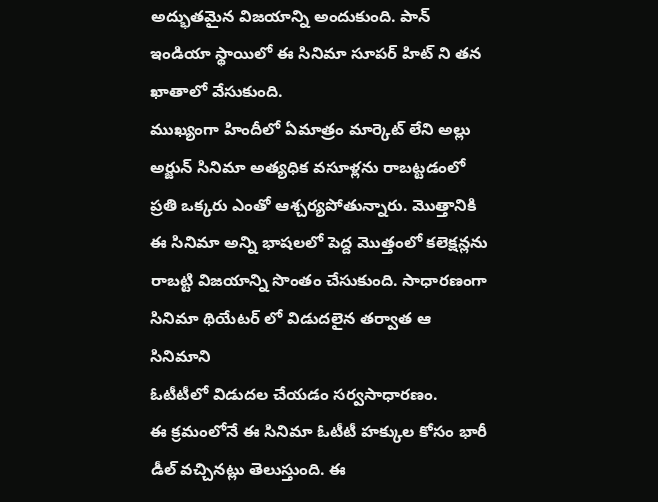అద్భుతమైన విజయాన్ని అందుకుంది. పాన్ ఇండియా స్థాయిలో ఈ సినిమా సూపర్ హిట్ ని తన ఖాతాలో వేసుకుంది.
ముఖ్యంగా హిందీలో ఏమాత్రం మార్కెట్ లేని అల్లు అర్జున్ సినిమా అత్యధిక వసూళ్లను రాబట్టడంలో ప్రతి ఒక్కరు ఎంతో ఆశ్చర్యపోతున్నారు. మొత్తానికి ఈ సినిమా అన్ని భాషలలో పెద్ద మొత్తంలో కలెక్షన్లను రాబట్టి విజయాన్ని సొంతం చేసుకుంది. సాధారణంగా సినిమా థియేటర్ లో విడుదలైన తర్వాత ఆ సినిమాని
ఓటీటీలో విడుదల చేయడం సర్వసాధారణం.
ఈ క్రమంలోనే ఈ సినిమా ఓటీటీ హక్కుల కోసం భారీ డీల్ వచ్చినట్లు తెలుస్తుంది. ఈ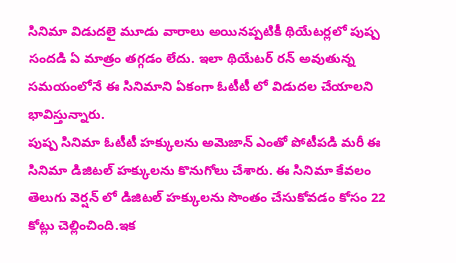సినిమా విడుదలై మూడు వారాలు అయినప్పటికీ థియేటర్లలో పుష్ప సందడి ఏ మాత్రం తగ్గడం లేదు. ఇలా థియేటర్ రన్ అవుతున్న సమయంలోనే ఈ సినిమాని ఏకంగా ఓటీటీ లో విడుదల చేయాలని భావిస్తున్నారు.
పుష్ప సినిమా ఓటీటీ హక్కులను అమెజాన్ ఎంతో పోటీపడి మరీ ఈ సినిమా డిజిటల్ హక్కులను కొనుగోలు చేశారు. ఈ సినిమా కేవలం తెలుగు వెర్షన్ లో డిజిటల్ హక్కులను సొంతం చేసుకోవడం కోసం 22 కోట్లు చెల్లించింది.ఇక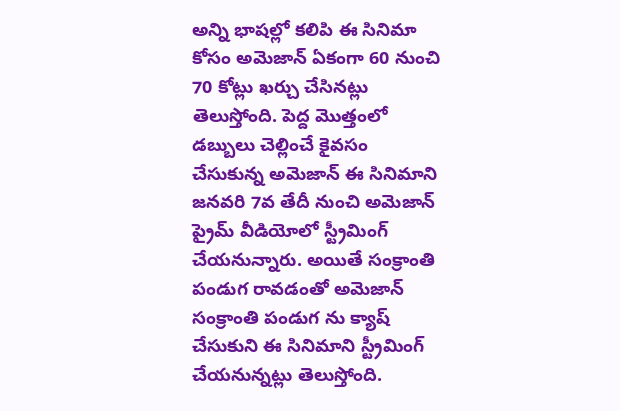అన్ని భాషల్లో కలిపి ఈ సినిమా కోసం అమెజాన్ ఏకంగా 60 నుంచి 70 కోట్లు ఖర్చు చేసినట్లు తెలుస్తోంది. పెద్ద మొత్తంలో డబ్బులు చెల్లించే కైవసం చేసుకున్న అమెజాన్ ఈ సినిమాని జనవరి 7వ తేదీ నుంచి అమెజాన్ ప్రైమ్ వీడియోలో స్ట్రీమింగ్ చేయనున్నారు. అయితే సంక్రాంతి పండుగ రావడంతో అమెజాన్ సంక్రాంతి పండుగ ను క్యాష్ చేసుకుని ఈ సినిమాని స్ట్రీమింగ్ చేయనున్నట్లు తెలుస్తోంది.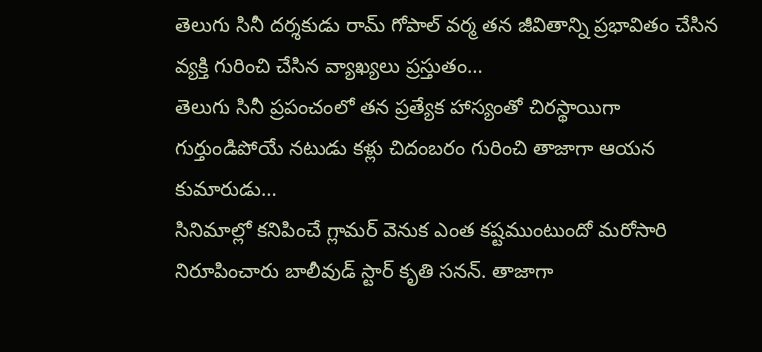తెలుగు సినీ దర్శకుడు రామ్ గోపాల్ వర్మ తన జీవితాన్ని ప్రభావితం చేసిన వ్యక్తి గురించి చేసిన వ్యాఖ్యలు ప్రస్తుతం…
తెలుగు సినీ ప్రపంచంలో తన ప్రత్యేక హాస్యంతో చిరస్థాయిగా గుర్తుండిపోయే నటుడు కళ్లు చిదంబరం గురించి తాజాగా ఆయన కుమారుడు…
సినిమాల్లో కనిపించే గ్లామర్ వెనుక ఎంత కష్టముంటుందో మరోసారి నిరూపించారు బాలీవుడ్ స్టార్ కృతి సనన్. తాజాగా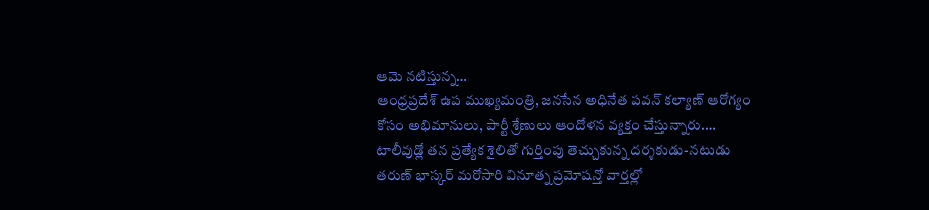ఆమె నటిస్తున్న…
ఆంధ్రప్రదేశ్ ఉప ముఖ్యమంత్రి, జనసేన అధినేత పవన్ కల్యాణ్ ఆరోగ్యం కోసం అభిమానులు, పార్టీ శ్రేణులు ఆందోళన వ్యక్తం చేస్తున్నారు.…
టాలీవుడ్లో తన ప్రత్యేక శైలితో గుర్తింపు తెచ్చుకున్న దర్శకుడు-నటుడు తరుణ్ భాస్కర్ మరోసారి వినూత్న ప్రమోషన్తో వార్తల్లో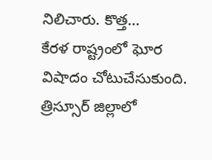నిలిచారు. కొత్త…
కేరళ రాష్ట్రంలో ఘోర విషాదం చోటుచేసుకుంది. త్రిస్సూర్ జిల్లాలో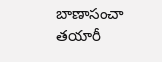బాణాసంచా తయారీ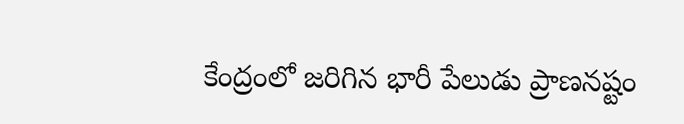కేంద్రంలో జరిగిన భారీ పేలుడు ప్రాణనష్టం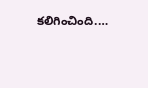కలిగించింది.…